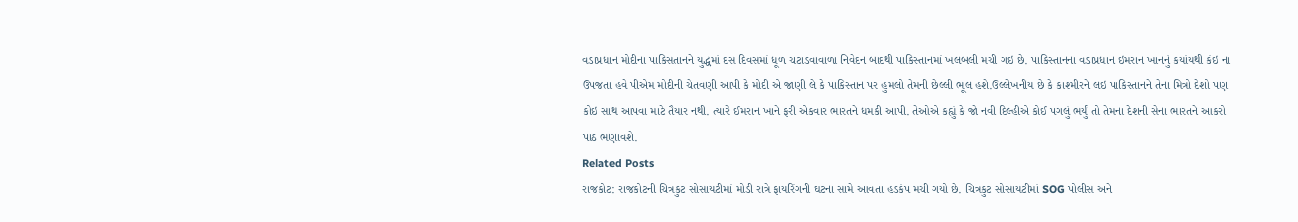વડાપ્રધાન મોદીના પાકિસતાનને યુદ્ધમાં દસ દિવસમાં ધૂળ ચટાડવાવાળા નિવેદન બાદથી પાકિસ્તાનમાં ખલબલી મચી ગઇ છે. પાકિસ્તાનના વડાપ્રધાન ઇમરાન ખાનનું કયાંયથી કંઇ ના ઉપજતા હવે પીએમ મોદીની ચેતવણી આપી કે મોદી એ જાણી લે કે પાકિસ્તાન પર હુમલો તેમની છેલ્લી ભૂલ હશે.ઉલ્લેખનીય છે કે કાશ્મીરને લઇ પાકિસ્તાનને તેના મિત્રો દેશો પણ કોઇ સાથ આપવા માટે તૈયાર નથી. ત્યારે ઈમરાન ખાને ફરી એકવાર ભારતને ધમકી આપી. તેઓએ કહ્યું કે જો નવી દિલ્હીએ કોઈ પગલું ભર્યું તો તેમના દેશની સેના ભારતને આકરો પાઠ ભણાવશે.
Related Posts
રાજકોટ: રાજકોટની ચિત્રકુટ સોસાયટીમાં મોડી રાત્રે ફાયરિંગની ઘટના સામે આવતા હડકંપ મચી ગયો છે. ચિત્રકુટ સોસાયટીમાં SOG પોલીસ અને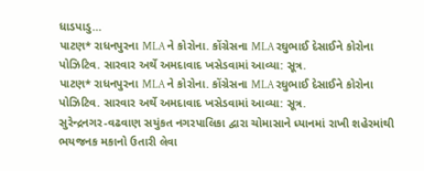ધાડપાડુ…
પાટણ* રાધનપુરના MLA ને કોરોના. કોંગ્રેસના MLA રઘુભાઈ દેસાઈને કોરોના પોઝિટિવ. સારવાર અર્થે અમદાવાદ ખસેડવામાં આવ્યા: સૂત્ર.
પાટણ* રાધનપુરના MLA ને કોરોના. કોંગ્રેસના MLA રઘુભાઈ દેસાઈને કોરોના પોઝિટિવ. સારવાર અર્થે અમદાવાદ ખસેડવામાં આવ્યા: સૂત્ર.
સુરેન્દ્રનગર-વઢવાણ સયુંકત નગરપાલિકા દ્વારા ચોમાસાને ધ્યાનમાં રાખી શહેરમાંથી ભયજનક મકાનો ઉતારી લેવા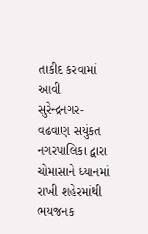તાકીદ કરવામાં આવી
સુરેન્દ્રનગર-વઢવાણ સયુંકત નગરપાલિકા દ્વારા ચોમાસાને ધ્યાનમાં રાખી શહેરમાંથી ભયજનક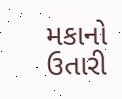મકાનો ઉતારી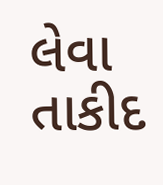લેવા તાકીદ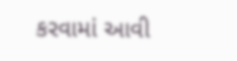કરવામાં આવી